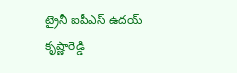ట్రైనీ ఐపీఎస్ ఉదయ్ కృష్ణారెడ్డి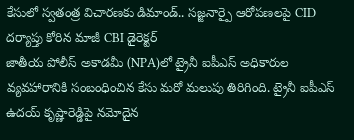కేసులో స్వతంత్ర విచారణకు డిమాండ్.. సజ్జనార్పై ఆరోపణలపై CID దర్యాప్తు కోరిన మాజీ CBI డైరెక్టర్
జాతీయ పోలీస్ అకాడమీ (NPA)లో ట్రైనీ ఐపీఎస్ అధికారుల వ్యవహారానికి సంబంధించిన కేసు మరో మలుపు తిరిగింది. ట్రైనీ ఐపీఎస్ ఉదయ్ కృష్ణారెడ్డిపై నమోదైన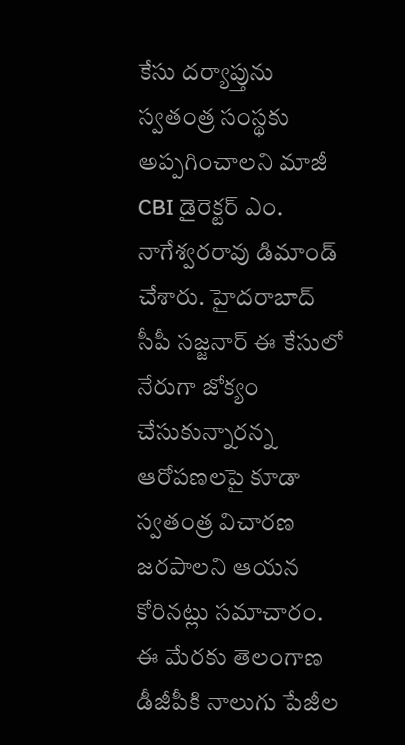కేసు దర్యాప్తును స్వతంత్ర సంస్థకు అప్పగించాలని మాజీ CBI డైరెక్టర్ ఎం. నాగేశ్వరరావు డిమాండ్ చేశారు. హైదరాబాద్ సీపీ సజ్జనార్ ఈ కేసులో నేరుగా జోక్యం చేసుకున్నారన్న ఆరోపణలపై కూడా స్వతంత్ర విచారణ జరపాలని ఆయన కోరినట్లు సమాచారం. ఈ మేరకు తెలంగాణ డీజీపీకి నాలుగు పేజీల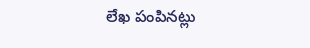లేఖ పంపినట్లు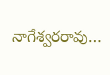నాగేశ్వరరావు…